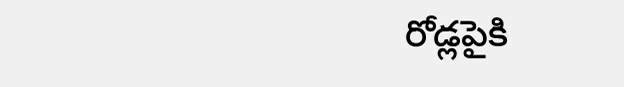రోడ్లపైకి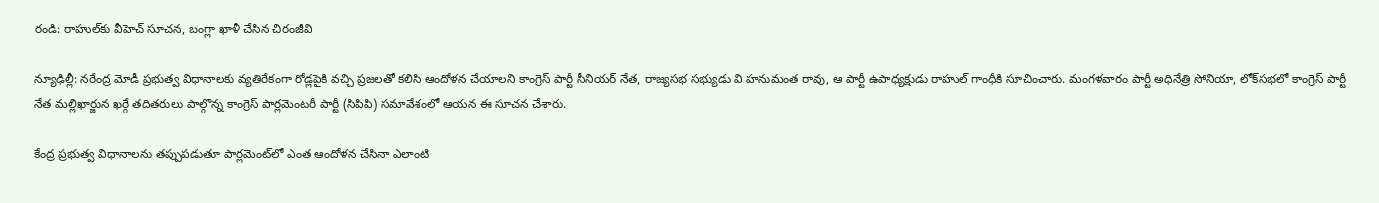రండి: రాహుల్‌కు వీహెచ్ సూచన, బంగ్లా ఖాళీ చేసిన చిరంజీవి

న్యూఢిల్లీ: నరేంద్ర మోడీ ప్రభుత్వ విధానాలకు వ్యతిరేకంగా రోడ్లపైకి వచ్చి ప్రజలతో కలిసి ఆందోళన చేయాలని కాంగ్రెస్‌ పార్టీ సీనియర్‌ నేత, రాజ్యసభ సభ్యుడు వి హనుమంత రావు, ఆ పార్టీ ఉపాధ్యక్షుడు రాహుల్‌ గాంధీకి సూచించారు. మంగళవారం పార్టీ అధినేత్రి సోనియా, లోక్‌సభలో కాంగ్రెస్‌ పార్టీ నేత మల్లిఖార్జున ఖర్గే తదితరులు పాల్గొన్న కాంగ్రెస్‌ పార్లమెంటరీ పార్టీ (సిపిపి) సమావేశంలో ఆయన ఈ సూచన చేశారు.

కేంద్ర ప్రభుత్వ విధానాలను తప్పుపడుతూ పార్లమెంట్‌లో ఎంత ఆందోళన చేసినా ఎలాంటి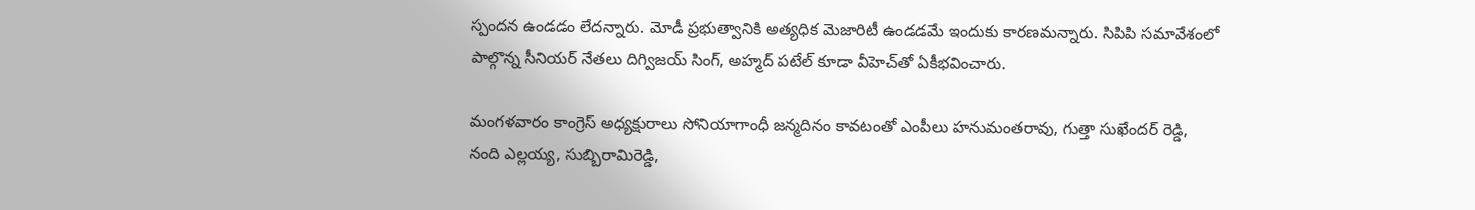స్పందన ఉండడం లేదన్నారు. మోడీ ప్రభుత్వానికి అత్యధిక మెజారిటీ ఉండడమే ఇందుకు కారణమన్నారు. సిపిపి సమావేశంలో పాల్గొన్న సీనియర్‌ నేతలు దిగ్విజయ్‌ సింగ్‌, అహ్మద్‌ పటేల్‌ కూడా వీహెచ్‌తో ఏకీభవించారు.

మంగళవారం కాంగ్రెస్‌ అధ్యక్షురాలు సోనియాగాంధీ జన్మదినం కావటంతో ఎంపీలు హనుమంతరావు, గుత్తా సుఖేందర్‌ రెడ్డి, నంది ఎల్లయ్య, సుబ్బిరామిరెడ్డి,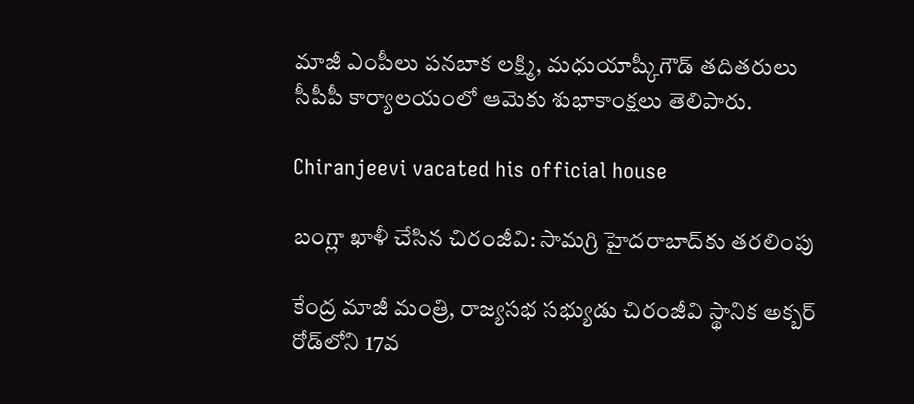మాజీ ఎంపీలు పనబాక లక్ష్మి, మధుయాష్కీగౌడ్‌ తదితరులు సీపీపీ కార్యాలయంలో ఆమెకు శుభాకాంక్షలు తెలిపారు.

Chiranjeevi vacated his official house

బంగ్లా ఖాళీ చేసిన చిరంజీవి: సామగ్రి హైదరాబాద్‌కు తరలింపు

కేంద్ర మాజీ మంత్రి, రాజ్యసభ సభ్యుడు చిరంజీవి స్థానిక అక్బర్‌ రోడ్‌లోని 17వ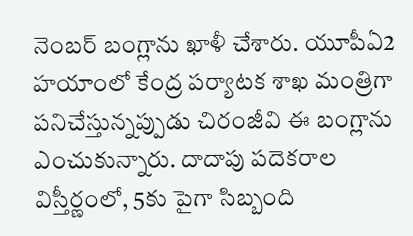నెంబర్‌ బంగ్లాను ఖాళీ చేశారు. యూపీఏ2 హయాంలో కేంద్ర పర్యాటక శాఖ మంత్రిగా పనిచేస్తున్నప్పుడు చిరంజీవి ఈ బంగ్లాను ఎంచుకున్నారు. దాదాపు పదెకరాల విస్తీర్ణంలో, 5కు పైగా సిబ్బంది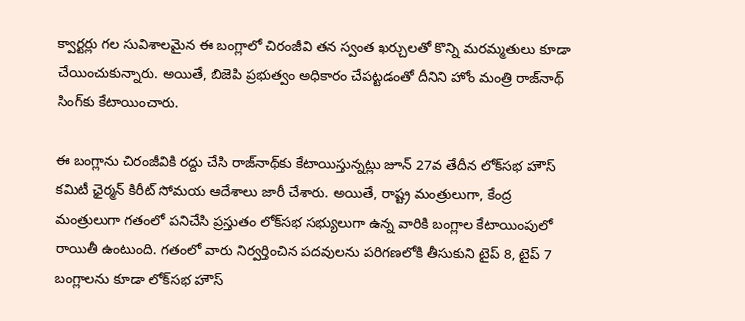క్వార్టర్లు గల సువిశాలమైన ఈ బంగ్లాలో చిరంజీవి తన స్వంత ఖర్చులతో కొన్ని మరమ్మతులు కూడా చేయించుకున్నారు. అయితే, బిజెపి ప్రభుత్వం అధికారం చేపట్టడంతో దీనిని హోం మంత్రి రాజ్‌నాథ్‌ సింగ్‌కు కేటాయించారు.

ఈ బంగ్లాను చిరంజీవికి రద్దు చేసి రాజ్‌నాథ్‌కు కేటాయిస్తున్నట్లు జూన్‌ 27వ తేదీన లోక్‌సభ హౌస్‌ కమిటీ ఛైర్మన్‌ కిరీట్‌ సోమయ ఆదేశాలు జారీ చేశారు. అయితే, రాష్ట్ర మంత్రులుగా, కేంద్ర మంత్రులుగా గతంలో పనిచేసి ప్రస్తుతం లోక్‌సభ సభ్యులుగా ఉన్న వారికి బంగ్లాల కేటాయింపులో రాయితీ ఉంటుంది. గతంలో వారు నిర్వర్తించిన పదవులను పరిగణలోకి తీసుకుని టైప్‌ 8, టైప్‌ 7 బంగ్లాలను కూడా లోక్‌సభ హౌస్‌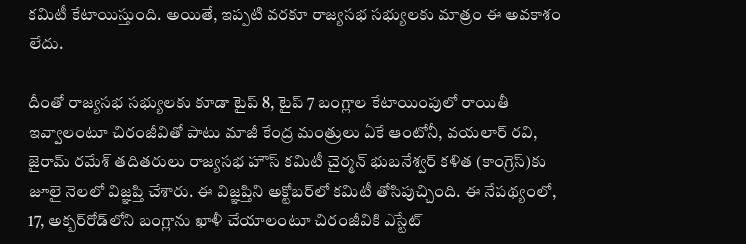కమిటీ కేటాయిస్తుంది. అయితే, ఇప్పటి వరకూ రాజ్యసభ సభ్యులకు మాత్రం ఈ అవకాశం లేదు.

దీంతో రాజ్యసభ సభ్యులకు కూడా టైప్‌ 8, టైప్‌ 7 బంగ్లాల కేటాయింపులో రాయితీ ఇవ్వాలంటూ చిరంజీవితో పాటు మాజీ కేంద్ర మంత్రులు ఏకే ఆంటోనీ, వయలార్‌ రవి, జైరామ్‌ రమేశ్‌ తదితరులు రాజ్యసభ హౌస్‌ కమిటీ చైర్మన్‌ భుబనేశ్వర్‌ కళిత (కాంగ్రెస్‌)కు జూలై నెలలో విజ్ఞప్తి చేశారు. ఈ విజ్ఞప్తిని అక్టోబర్‌లో కమిటీ తోసిపుచ్చింది. ఈ నేపథ్యంలో, 17, అక్బర్‌రోడ్‌లోని బంగ్లాను ఖాళీ చేయాలంటూ చిరంజీవికి ఎస్టేట్‌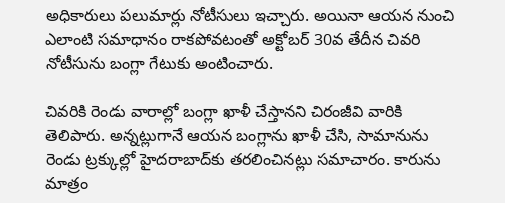అధికారులు పలుమార్లు నోటీసులు ఇచ్చారు. అయినా ఆయన నుంచి ఎలాంటి సమాధానం రాకపోవటంతో అక్టోబర్‌ 30వ తేదీన చివరి నోటీసును బంగ్లా గేటుకు అంటించారు.

చివరికి రెండు వారాల్లో బంగ్లా ఖాళీ చేస్తానని చిరంజీవి వారికి తెలిపారు. అన్నట్లుగానే ఆయన బంగ్లాను ఖాళీ చేసి, సామానును రెండు ట్రక్కుల్లో హైదరాబాద్‌కు తరలించినట్లు సమాచారం. కారును మాత్రం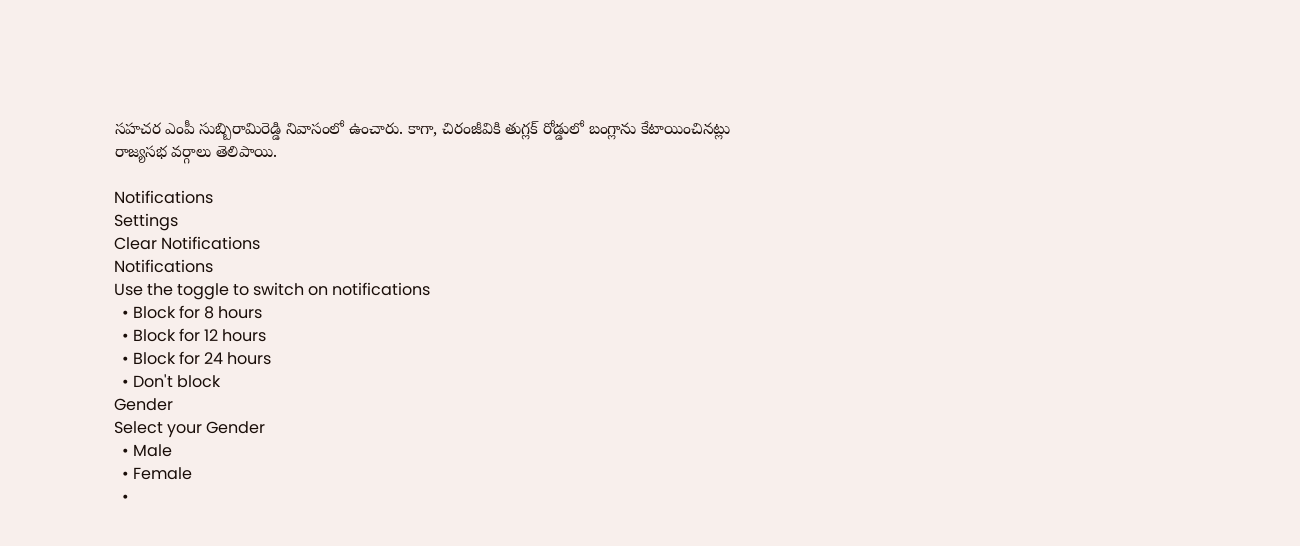సహచర ఎంపీ సుబ్బిరామిరెడ్డి నివాసంలో ఉంచారు. కాగా, చిరంజీవికి తుగ్లక్‌ రోడ్డులో బంగ్లాను కేటాయించినట్లు రాజ్యసభ వర్గాలు తెలిపాయి.

Notifications
Settings
Clear Notifications
Notifications
Use the toggle to switch on notifications
  • Block for 8 hours
  • Block for 12 hours
  • Block for 24 hours
  • Don't block
Gender
Select your Gender
  • Male
  • Female
  •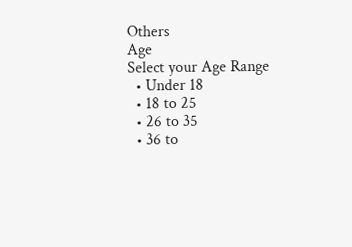Others
Age
Select your Age Range
  • Under 18
  • 18 to 25
  • 26 to 35
  • 36 to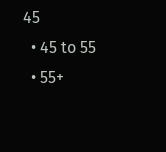45
  • 45 to 55
  • 55+